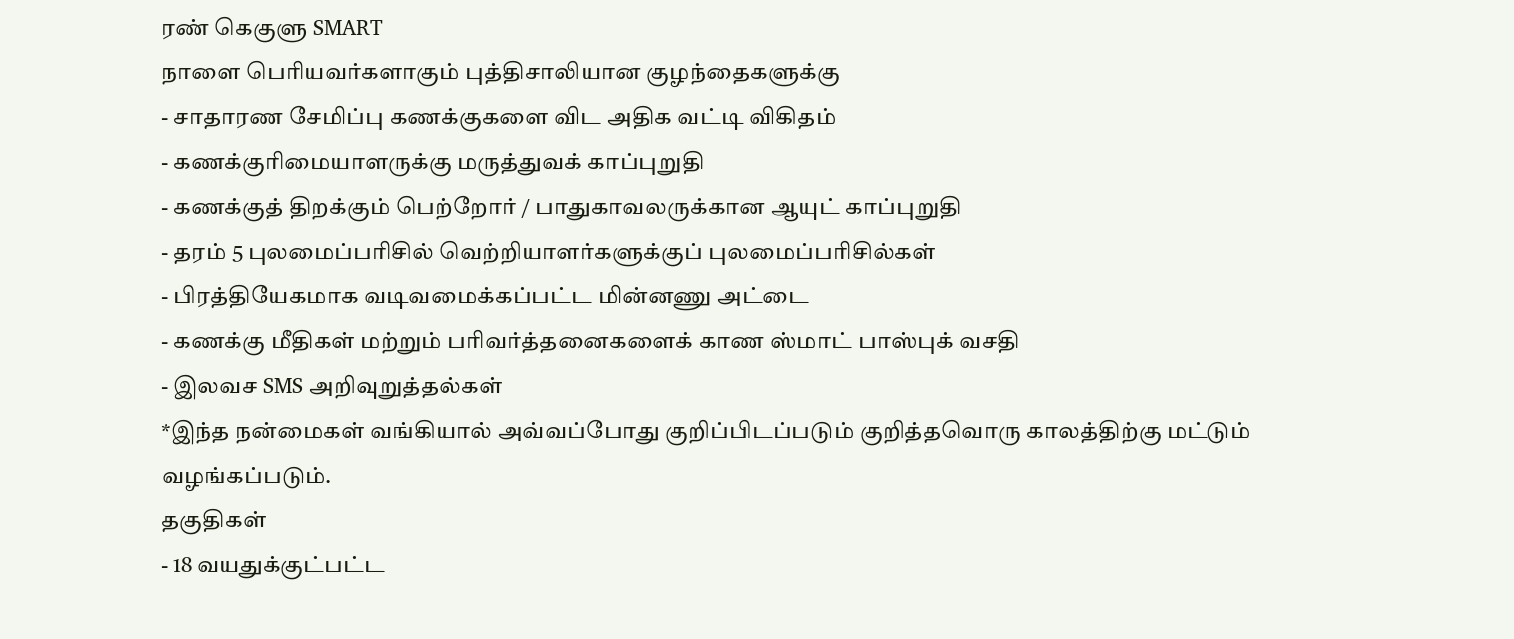ரண் கெகுளு SMART
நாளை பெரியவர்களாகும் புத்திசாலியான குழந்தைகளுக்கு
- சாதாரண சேமிப்பு கணக்குகளை விட அதிக வட்டி விகிதம்
- கணக்குரிமையாளருக்கு மருத்துவக் காப்புறுதி
- கணக்குத் திறக்கும் பெற்றோர் / பாதுகாவலருக்கான ஆயுட் காப்புறுதி
- தரம் 5 புலமைப்பரிசில் வெற்றியாளர்களுக்குப் புலமைப்பரிசில்கள்
- பிரத்தியேகமாக வடிவமைக்கப்பட்ட மின்னணு அட்டை
- கணக்கு மீதிகள் மற்றும் பரிவர்த்தனைகளைக் காண ஸ்மாட் பாஸ்புக் வசதி
- இலவச SMS அறிவுறுத்தல்கள்
*இந்த நன்மைகள் வங்கியால் அவ்வப்போது குறிப்பிடப்படும் குறித்தவொரு காலத்திற்கு மட்டும் வழங்கப்படும்.
தகுதிகள்
- 18 வயதுக்குட்பட்ட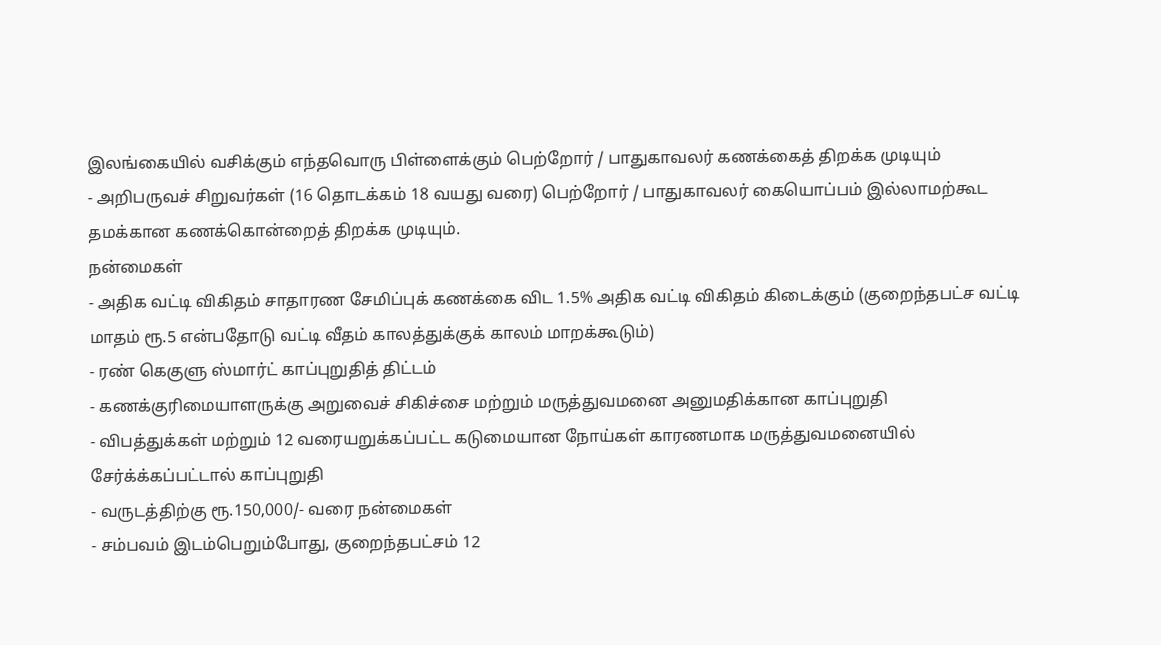இலங்கையில் வசிக்கும் எந்தவொரு பிள்ளைக்கும் பெற்றோர் / பாதுகாவலர் கணக்கைத் திறக்க முடியும்
- அறிபருவச் சிறுவர்கள் (16 தொடக்கம் 18 வயது வரை) பெற்றோர் / பாதுகாவலர் கையொப்பம் இல்லாமற்கூட தமக்கான கணக்கொன்றைத் திறக்க முடியும்.
நன்மைகள்
- அதிக வட்டி விகிதம் சாதாரண சேமிப்புக் கணக்கை விட 1.5% அதிக வட்டி விகிதம் கிடைக்கும் (குறைந்தபட்ச வட்டி மாதம் ரூ.5 என்பதோடு வட்டி வீதம் காலத்துக்குக் காலம் மாறக்கூடும்)
- ரண் கெகுளு ஸ்மார்ட் காப்புறுதித் திட்டம்
- கணக்குரிமையாளருக்கு அறுவைச் சிகிச்சை மற்றும் மருத்துவமனை அனுமதிக்கான காப்புறுதி
- விபத்துக்கள் மற்றும் 12 வரையறுக்கப்பட்ட கடுமையான நோய்கள் காரணமாக மருத்துவமனையில் சேர்க்க்கப்பட்டால் காப்புறுதி
- வருடத்திற்கு ரூ.150,000/- வரை நன்மைகள்
- சம்பவம் இடம்பெறும்போது, குறைந்தபட்சம் 12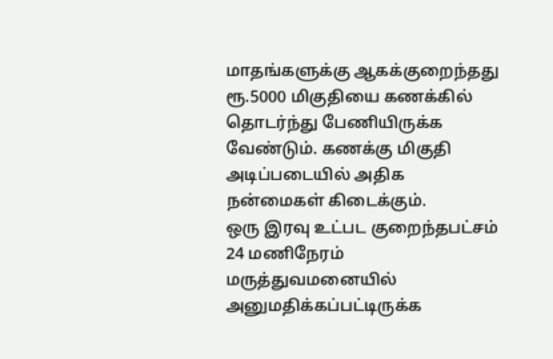மாதங்களுக்கு ஆகக்குறைந்தது ரூ.5000 மிகுதியை கணக்கில் தொடர்ந்து பேணியிருக்க வேண்டும். கணக்கு மிகுதி அடிப்படையில் அதிக நன்மைகள் கிடைக்கும்.
ஒரு இரவு உட்பட குறைந்தபட்சம் 24 மணிநேரம் மருத்துவமனையில் அனுமதிக்கப்பட்டிருக்க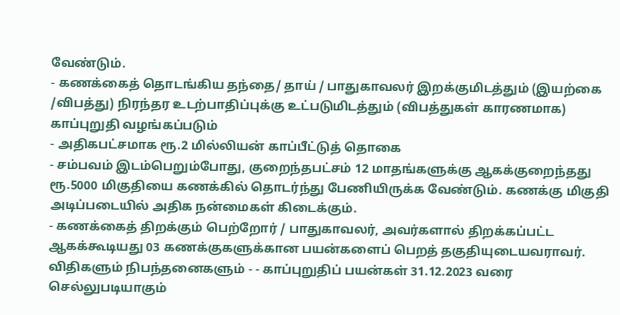வேண்டும்.
- கணக்கைத் தொடங்கிய தந்தை/ தாய் / பாதுகாவலர் இறக்குமிடத்தும் (இயற்கை /விபத்து) நிரந்தர உடற்பாதிப்புக்கு உட்படுமிடத்தும் (விபத்துகள் காரணமாக) காப்புறுதி வழங்கப்படும்
- அதிகபட்சமாக ரூ.2 மில்லியன் காப்பீட்டுத் தொகை
- சம்பவம் இடம்பெறும்போது, குறைந்தபட்சம் 12 மாதங்களுக்கு ஆகக்குறைந்தது ரூ.5000 மிகுதியை கணக்கில் தொடர்ந்து பேணியிருக்க வேண்டும். கணக்கு மிகுதி அடிப்படையில் அதிக நன்மைகள் கிடைக்கும்.
- கணக்கைத் திறக்கும் பெற்றோர் / பாதுகாவலர், அவர்களால் திறக்கப்பட்ட ஆகக்கூடியது 03 கணக்குகளுக்கான பயன்களைப் பெறத் தகுதியுடையவராவர்.
விதிகளும் நிபந்தனைகளும் - - காப்புறுதிப் பயன்கள் 31.12.2023 வரை செல்லுபடியாகும்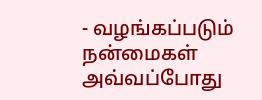- வழங்கப்படும் நன்மைகள் அவ்வப்போது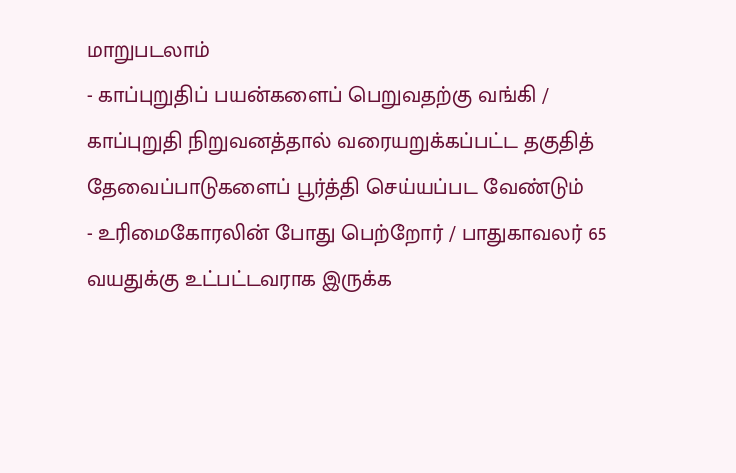மாறுபடலாம்
- காப்புறுதிப் பயன்களைப் பெறுவதற்கு வங்கி / காப்புறுதி நிறுவனத்தால் வரையறுக்கப்பட்ட தகுதித் தேவைப்பாடுகளைப் பூர்த்தி செய்யப்பட வேண்டும்
- உரிமைகோரலின் போது பெற்றோர் / பாதுகாவலர் 65 வயதுக்கு உட்பட்டவராக இருக்க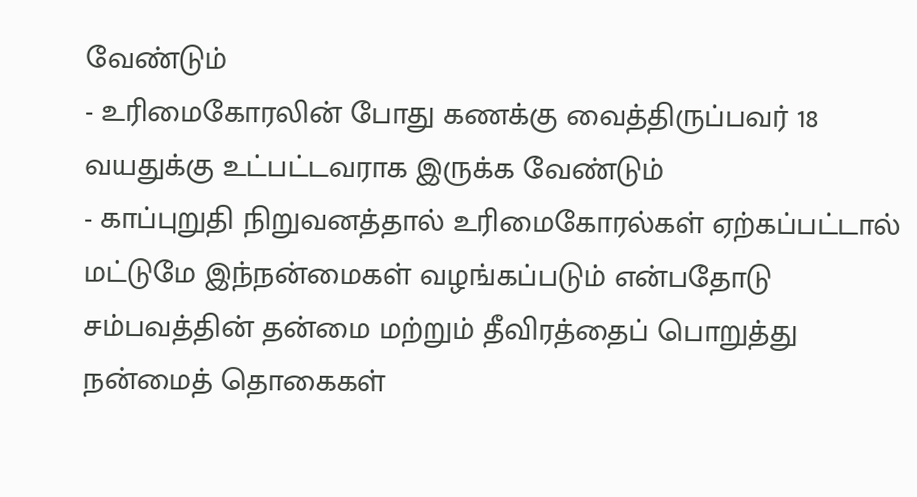வேண்டும்
- உரிமைகோரலின் போது கணக்கு வைத்திருப்பவர் 18 வயதுக்கு உட்பட்டவராக இருக்க வேண்டும்
- காப்புறுதி நிறுவனத்தால் உரிமைகோரல்கள் ஏற்கப்பட்டால் மட்டுமே இந்நன்மைகள் வழங்கப்படும் என்பதோடு சம்பவத்தின் தன்மை மற்றும் தீவிரத்தைப் பொறுத்து நன்மைத் தொகைகள்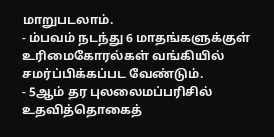மாறுபடலாம்.
- ம்பவம் நடந்து 6 மாதங்களுக்குள் உரிமைகோரல்கள் வங்கியில் சமர்ப்பிக்கப்பட வேண்டும்.
- 5ஆம் தர புலலைமப்பரிசில் உதவித்தொகைத்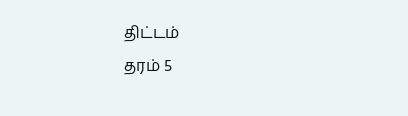திட்டம்
தரம் 5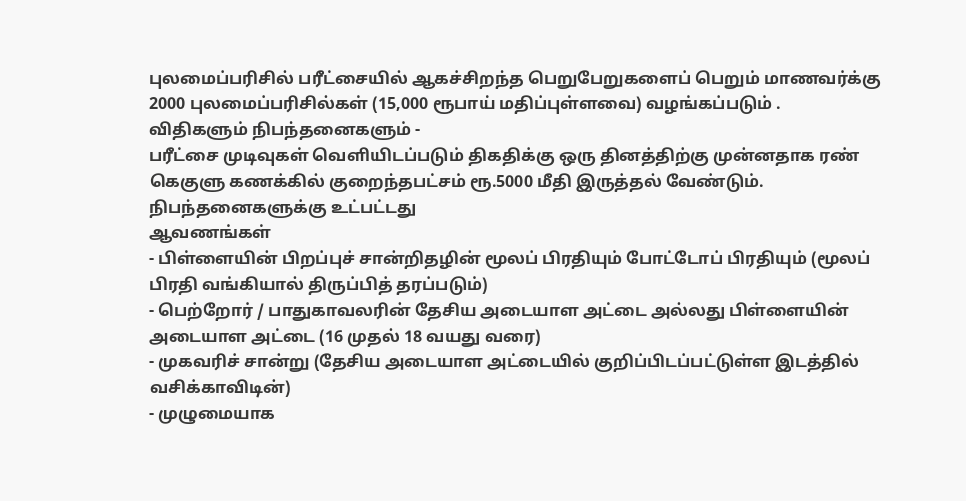புலமைப்பரிசில் பரீட்சையில் ஆகச்சிறந்த பெறுபேறுகளைப் பெறும் மாணவர்க்கு 2000 புலமைப்பரிசில்கள் (15,000 ரூபாய் மதிப்புள்ளவை) வழங்கப்படும் .
விதிகளும் நிபந்தனைகளும் -
பரீட்சை முடிவுகள் வெளியிடப்படும் திகதிக்கு ஒரு தினத்திற்கு முன்னதாக ரண் கெகுளு கணக்கில் குறைந்தபட்சம் ரூ.5000 மீதி இருத்தல் வேண்டும்.
நிபந்தனைகளுக்கு உட்பட்டது
ஆவணங்கள்
- பிள்ளையின் பிறப்புச் சான்றிதழின் மூலப் பிரதியும் போட்டோப் பிரதியும் (மூலப் பிரதி வங்கியால் திருப்பித் தரப்படும்)
- பெற்றோர் / பாதுகாவலரின் தேசிய அடையாள அட்டை அல்லது பிள்ளையின் அடையாள அட்டை (16 முதல் 18 வயது வரை)
- முகவரிச் சான்று (தேசிய அடையாள அட்டையில் குறிப்பிடப்பட்டுள்ள இடத்தில் வசிக்காவிடின்)
- முழுமையாக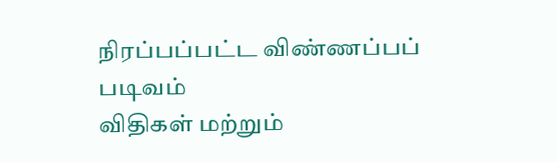நிரப்பப்பட்ட விண்ணப்பப் படிவம்
விதிகள் மற்றும்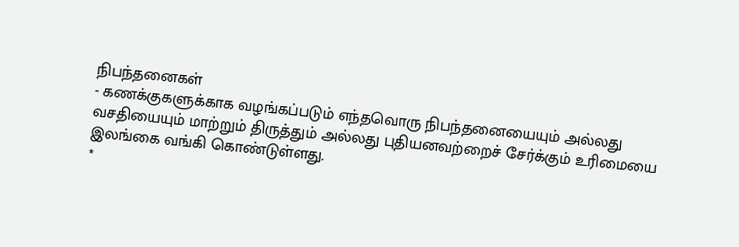நிபந்தனைகள்
- கணக்குகளுக்காக வழங்கப்படும் எந்தவொரு நிபந்தனையையும் அல்லது வசதியையும் மாற்றும் திருத்தும் அல்லது புதியனவற்றைச் சேர்க்கும் உரிமையை இலங்கை வங்கி கொண்டுள்ளது.
*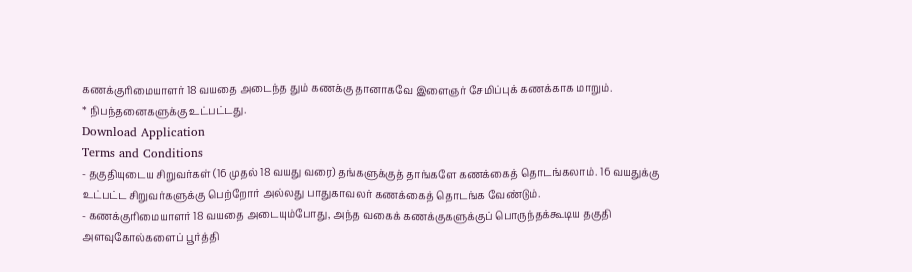கணக்குரிமையாளர் 18 வயதை அடைந்த தும் கணக்கு தானாகவே இளைஞர் சேமிப்புக் கணக்காக மாறும்.
* நிபந்தனைகளுக்கு உட்பட்டது.
Download Application
Terms and Conditions
- தகுதியுடைய சிறுவர்கள் (16 முதல் 18 வயது வரை) தங்களுக்குத் தாங்களே கணக்கைத் தொடங்கலாம். 16 வயதுக்கு உட்பட்ட சிறுவர்களுக்கு பெற்றோர் அல்லது பாதுகாவலர் கணக்கைத் தொடங்க வேண்டும்.
- கணக்குரிமையாளர் 18 வயதை அடையும்போது, அந்த வகைக் கணக்குகளுக்குப் பொருந்தக்கூடிய தகுதி அளவுகோல்களைப் பூர்த்தி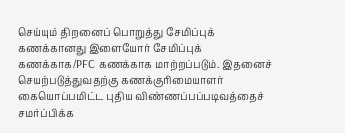செய்யும் திறனைப் பொறுத்து சேமிப்புக் கணக்கானது இளையோர் சேமிப்புக் கணக்காக/PFC கணக்காக மாற்றப்படும். இதனைச் செயற்படுத்துவதற்கு கணக்குரிமையாளர் கையொப்பமிட்ட புதிய விண்ணப்பப்படிவத்தைச் சமர்ப்பிக்க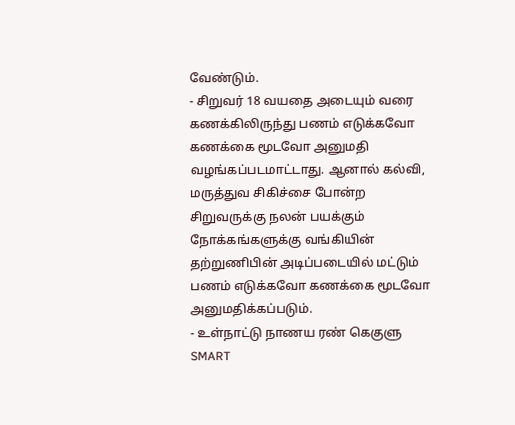வேண்டும்.
- சிறுவர் 18 வயதை அடையும் வரை கணக்கிலிருந்து பணம் எடுக்கவோ கணக்கை மூடவோ அனுமதி வழங்கப்படமாட்டாது. ஆனால் கல்வி, மருத்துவ சிகிச்சை போன்ற சிறுவருக்கு நலன் பயக்கும் நோக்கங்களுக்கு வங்கியின் தற்றுணிபின் அடிப்படையில் மட்டும் பணம் எடுக்கவோ கணக்கை மூடவோ அனுமதிக்கப்படும்.
- உள்நாட்டு நாணய ரண் கெகுளு SMART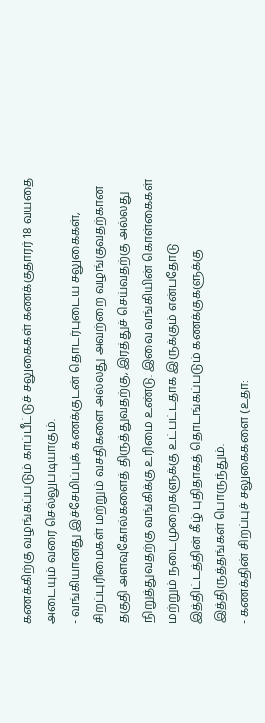கணக்கிற்கு வழங்கப்படும் காப்பீட்டுச் சலுகைகள் கணக்குதாரர் 18 வயதை அடையும் வரை செல்லுபடியாகும்.
- வங்கியானது இச்சேமிப்புக் கணக்குடன் தொடர்புடைய சலுகைகள், சிறப்புரிமைகள் மற்றும் வசதிகளை அல்லது அவற்றை வழங்குவதற்கான தகுதி அளவுகோல்களைத் திருத்துவதற்கு, இரத்துச் செய்வதற்கு அல்லது நிறுத்துவதற்கு வங்கிக்கு உரிமை உண்டு. இவை வங்கியின் கொள்கைகள் மற்றும் நடைமுறைகளுக்கு உட்பட்டதாக இருக்கும் என்பதோடு இத்திட்டத்தின் கீழ் புதிதாகத் தொடங்கப்படும் கணக்குகளுக்கு இத்திருத்தங்கள் பொருந்தும்.
- கணக்தின் சிறப்புச் சலுகைகளை (உதா: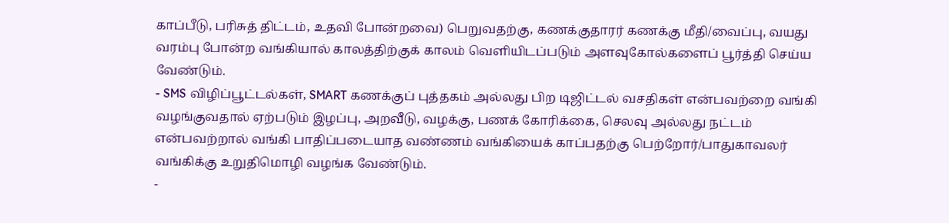காப்பீடு, பரிசுத் திட்டம், உதவி போன்றவை) பெறுவதற்கு, கணக்குதாரர் கணக்கு மீதி/வைப்பு, வயது வரம்பு போன்ற வங்கியால் காலத்திற்குக் காலம் வெளியிடப்படும் அளவுகோல்களைப் பூர்த்தி செய்ய வேண்டும்.
- SMS விழிப்பூட்டல்கள், SMART கணக்குப் புத்தகம் அல்லது பிற டிஜிட்டல் வசதிகள் என்பவற்றை வங்கி வழங்குவதால் ஏற்படும் இழப்பு, அறவீடு, வழக்கு, பணக் கோரிக்கை, செலவு அல்லது நட்டம் என்பவற்றால் வங்கி பாதிப்படையாத வண்ணம் வங்கியைக் காப்பதற்கு பெற்றோர்/பாதுகாவலர் வங்கிக்கு உறுதிமொழி வழங்க வேண்டும்.
-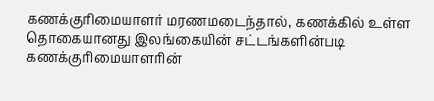கணக்குரிமையாளர் மரணமடைந்தால், கணக்கில் உள்ள தொகையானது இலங்கையின் சட்டங்களின்படி கணக்குரிமையாளரின்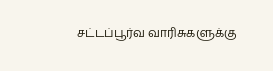சட்டப்பூர்வ வாரிசுகளுக்கு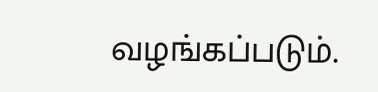வழங்கப்படும்.